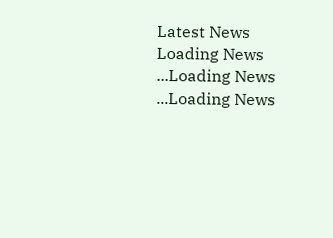Latest News
Loading News ...Loading News ...Loading News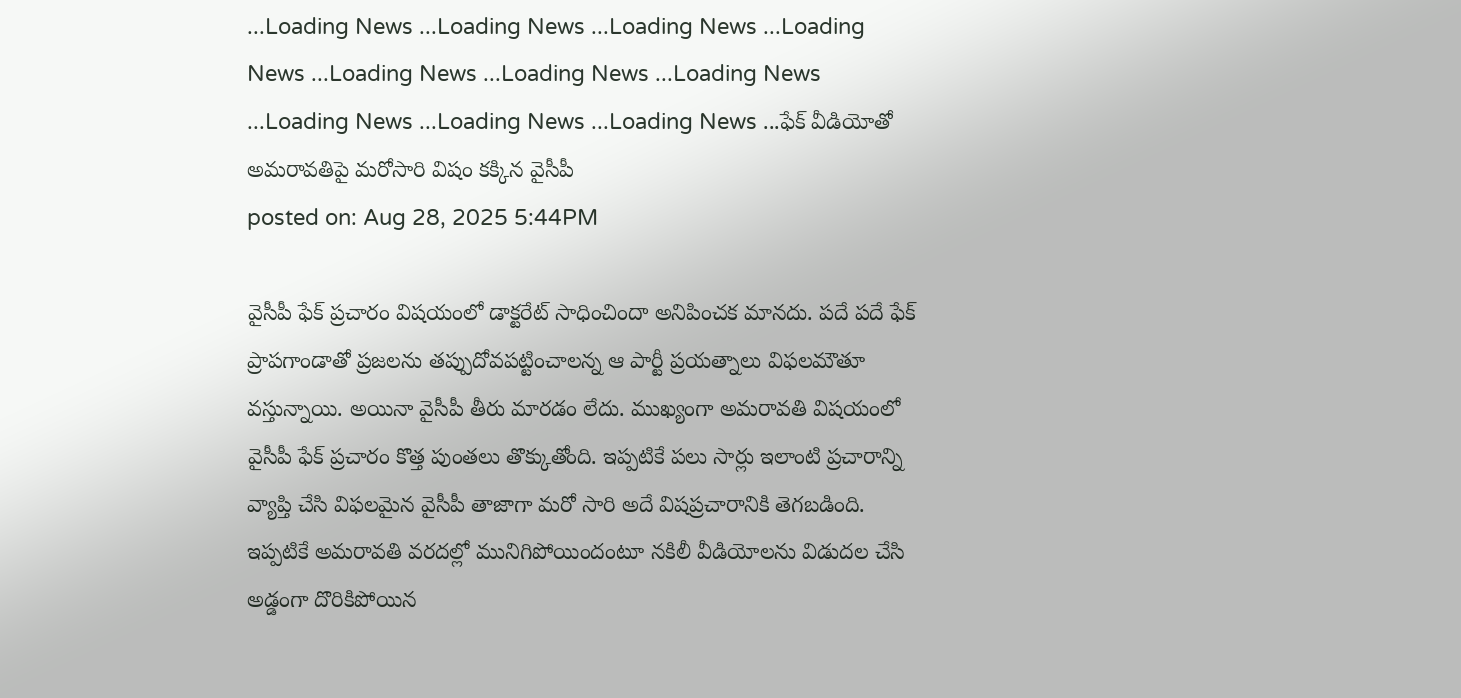...Loading News ...Loading News ...Loading News ...Loading News ...Loading News ...Loading News ...Loading News ...Loading News ...Loading News ...Loading News ...ఫేక్ వీడియోతో అమరావతిపై మరోసారి విషం కక్కిన వైసీపీ
posted on: Aug 28, 2025 5:44PM

వైసీపీ ఫేక్ ప్రచారం విషయంలో డాక్టరేట్ సాధించిందా అనిపించక మానదు. పదే పదే ఫేక్ ప్రాపగాండాతో ప్రజలను తప్పుదోవపట్టించాలన్న ఆ పార్టీ ప్రయత్నాలు విఫలమౌతూ వస్తున్నాయి. అయినా వైసీపీ తీరు మారడం లేదు. ముఖ్యంగా అమరావతి విషయంలో వైసీపీ ఫేక్ ప్రచారం కొత్త పుంతలు తొక్కుతోంది. ఇప్పటికే పలు సార్లు ఇలాంటి ప్రచారాన్ని వ్యాప్తి చేసి విఫలమైన వైసీపీ తాజాగా మరో సారి అదే విషప్రచారానికి తెగబడింది. ఇప్పటికే అమరావతి వరదల్లో మునిగిపోయిందంటూ నకిలీ వీడియోలను విడుదల చేసి అడ్డంగా దొరికిపోయిన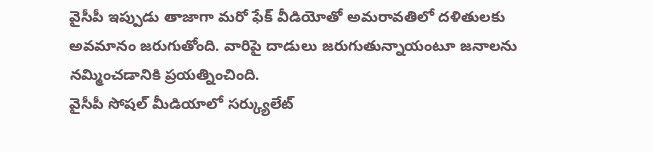వైసీపీ ఇప్పుడు తాజాగా మరో ఫేక్ వీడియోతో అమరావతిలో దళితులకు అవమానం జరుగుతోంది. వారిపై దాడులు జరుగుతున్నాయంటూ జనాలను నమ్మించడానికి ప్రయత్నించింది.
వైసీపీ సోషల్ మీడియాలో సర్క్యులేట్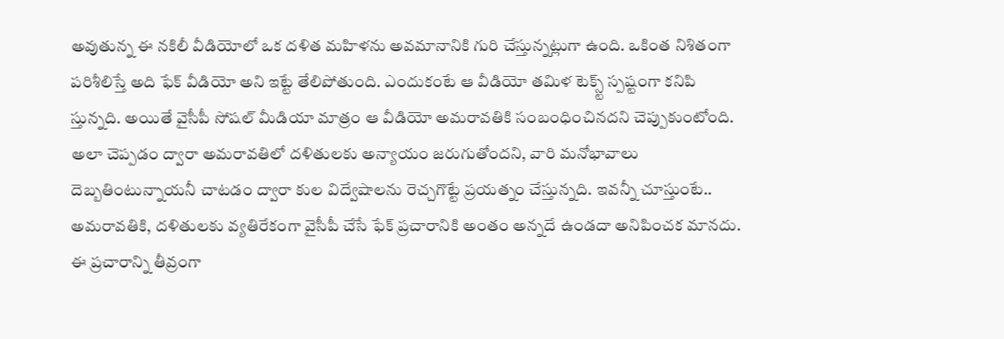అవుతున్న ఈ నకిలీ వీడియోలో ఒక దళిత మహిళను అవమానానికి గురి చేస్తున్నట్లుగా ఉంది. ఒకింత నిశితంగా పరిశీలిస్తే అది ఫేక్ వీడియో అని ఇట్టే తేలిపోతుంది. ఎందుకంటే ఆ వీడియో తమిళ టెక్స్ట్ స్పష్టంగా కనిపి స్తున్నది. అయితే వైసీపీ సోషల్ మీడియా మాత్రం ఆ వీడియో అమరావతికి సంబంధించినదని చెప్పుకుంటోంది. అలా చెప్పడం ద్వారా అమరావతిలో దళితులకు అన్యాయం జరుగుతోందని, వారి మనోభావాలు దెబ్బతింటున్నాయనీ చాటడం ద్వారా కుల విద్వేషాలను రెచ్చగొట్టే ప్రయత్నం చేస్తున్నది. ఇవన్నీ చూస్తుంటే.. అమరావతికి, దళితులకు వ్యతిరేకంగా వైసీపీ చేసే ఫేక్ ప్రచారానికి అంతం అన్నదే ఉండదా అనిపించక మానదు. ఈ ప్రచారాన్ని తీవ్రంగా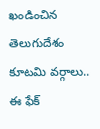ఖండించిన తెలుగుదేశం కూటమి వర్గాలు.. ఈ ఫేక్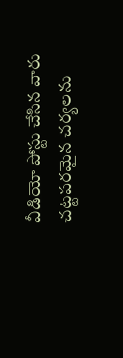వీడియో పోస్టు చేసిన వారు చట్టపరమైన చర్యలను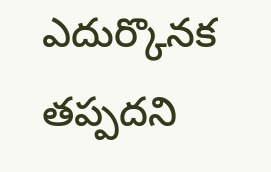ఎదుర్కొనక తప్పదని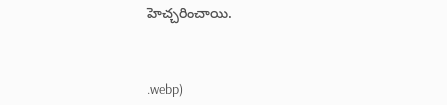హెచ్చరించాయి.



.webp)